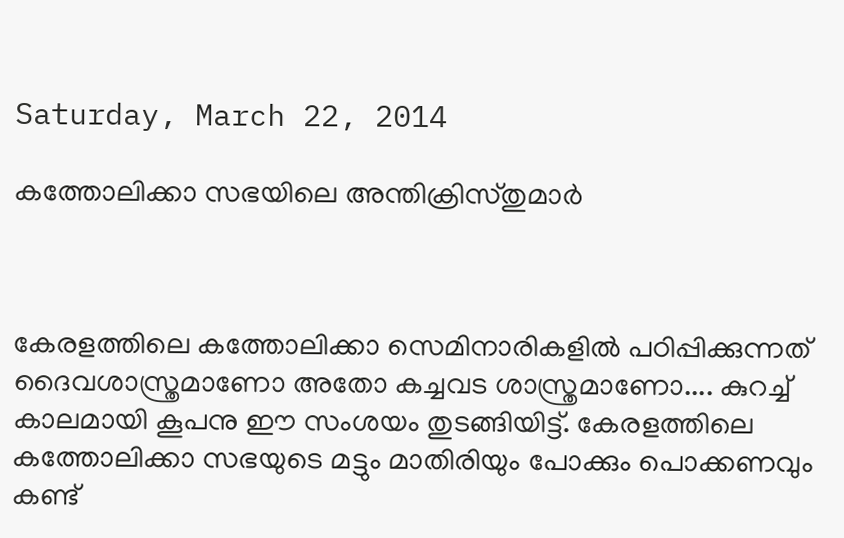Saturday, March 22, 2014

കത്തോലിക്കാ സഭയിലെ അന്തിക്രിസ്തുമാര്‍



കേരളത്തിലെ കത്തോലിക്കാ സെമിനാരികളില്‍ പഠിപ്പിക്കുന്നത് ദൈവശാസ്ത്രമാണോ അതോ കച്ചവട ശാസ്ത്രമാണോ.... കുറച്ച് കാലമായി കൂപനു ഈ സംശയം തുടങ്ങിയിട്ട്. കേരളത്തിലെ കത്തോലിക്കാ സഭയുടെ മട്ടും മാതിരിയും പോക്കും പൊക്കണവും കണ്ട്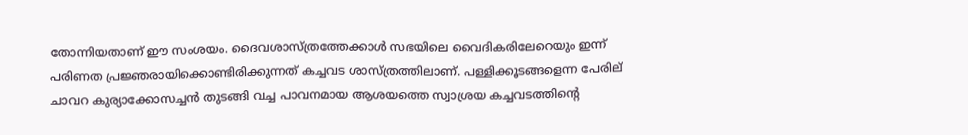തോന്നിയതാണ് ഈ സംശയം. ദൈവശാസ്ത്രത്തേക്കാള്‍ സഭയിലെ വൈദികരിലേറെയും ഇന്ന് പരിണത പ്രജ്ഞരായിക്കൊണ്ടിരിക്കുന്നത് കച്ചവട ശാസ്ത്രത്തിലാണ്. പള്ളിക്കൂടങ്ങളെന്ന പേരില്‌ ചാവറ കുര്യാക്കോസച്ചന്‍ തുടങ്ങി വച്ച പാവനമായ ആശയത്തെ സ്വാശ്രയ കച്ചവടത്തിന്‍റെ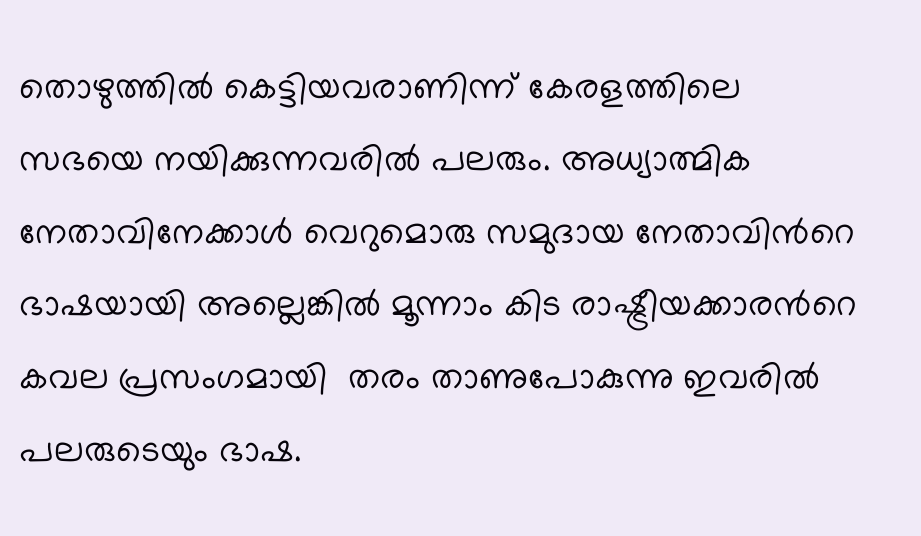തൊഴുത്തില്‍ കെട്ടിയവരാണിന്ന് കേരളത്തിലെ സഭയെ നയിക്കുന്നവരില്‍ പലരും. അധ്യാത്മിക നേതാവിനേക്കാള്‍ വെറുമൊരു സമുദായ നേതാവിന്‍റെ  ഭാഷയായി അല്ലെങ്കില്‍ മൂന്നാം കിട രാഷ്ട്രീയക്കാരന്‍റെ കവല പ്രസംഗമായി  തരം താണുപോകുന്നു ഇവരില്‍ പലരുടെയും ഭാഷ.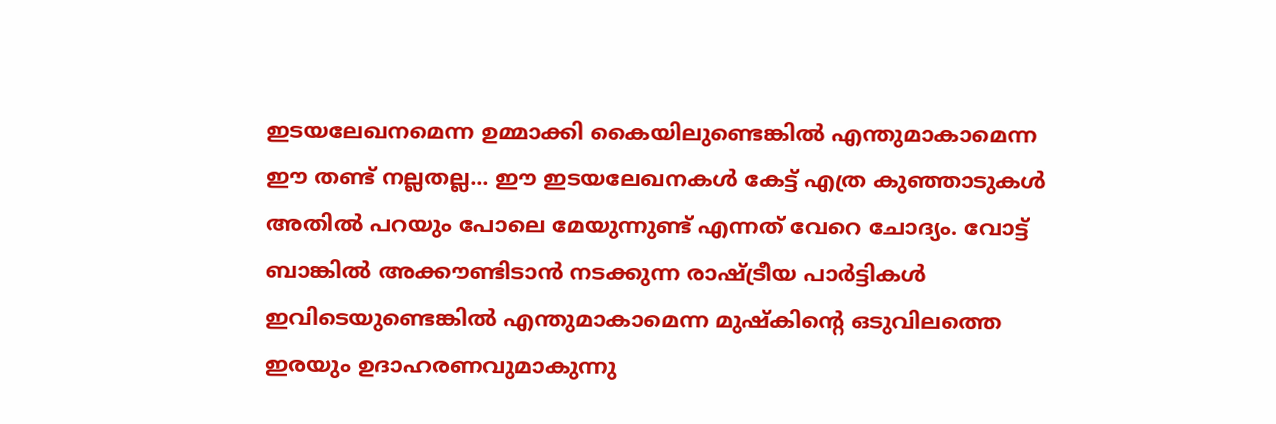ഇടയലേഖനമെന്ന ഉമ്മാക്കി കൈയിലുണ്ടെങ്കില്‍ എന്തുമാകാമെന്ന ഈ തണ്ട് നല്ലതല്ല... ഈ ഇടയലേഖനകള്‍ കേട്ട് എത്ര കുഞ്ഞാടുകള്‍ അതില്‍ പറയും പോലെ മേയുന്നുണ്ട് എന്നത് വേറെ ചോദ്യം. വോട്ട് ബാങ്കില്‍ അക്കൗണ്ടിടാന്‍ നടക്കുന്ന രാഷ്ട്രീയ പാര്‍ട്ടികള്‍ ഇവിടെയുണ്ടെങ്കില്‍ എന്തുമാകാമെന്ന മുഷ്കിന്‍റെ ഒടുവിലത്തെ ഇരയും ഉദാഹരണവുമാകുന്നു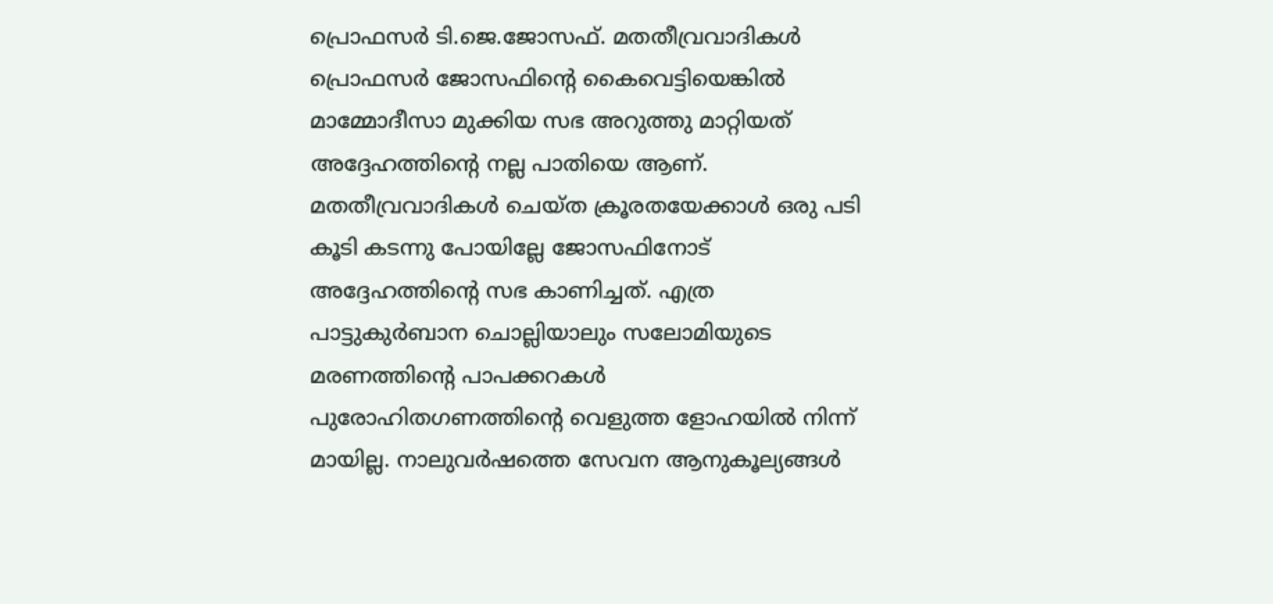പ്രൊഫസര്‍ ടി.ജെ.ജോസഫ്. മതതീവ്രവാദികള്‍ പ്രൊഫസര്‍ ജോസഫിന്‍റെ കൈവെട്ടിയെങ്കില്‍  മാമ്മോദീസാ മുക്കിയ സഭ അറുത്തു മാറ്റിയത് അദ്ദേഹത്തിന്‍റെ നല്ല പാതിയെ ആണ്. മതതീവ്രവാദികള്‍ ചെയ്ത ക്രൂരതയേക്കാള്‍ ഒരു പടി കൂടി കടന്നു പോയില്ലേ ജോസഫിനോട് അദ്ദേഹത്തിന്‍റെ സഭ കാണിച്ചത്. എത്ര പാട്ടുകുര്‍ബാന ചൊല്ലിയാലും സലോമിയുടെ മരണത്തിന്‍റെ പാപക്കറകള്‍ പുരോഹിതഗണത്തിന്‍റെ വെളുത്ത ളോഹയില്‍ നിന്ന് മായില്ല. നാലുവര്‍ഷത്തെ സേവന ആനുകൂല്യങ്ങള്‍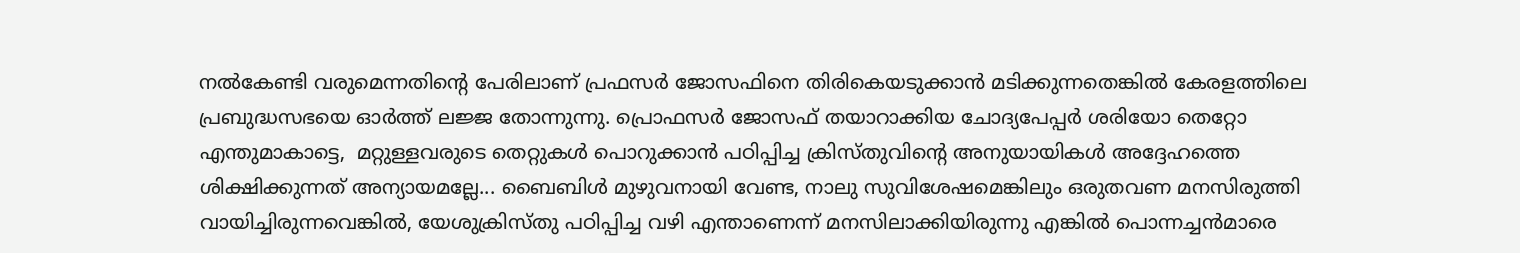നല്‍കേണ്ടി വരുമെന്നതിന്‍റെ പേരിലാണ് പ്രഫസര്‍ ജോസഫിനെ തിരികെയടുക്കാന്‍ മടിക്കുന്നതെങ്കില്‍ കേരളത്തിലെ പ്രബുദ്ധസഭയെ ഓര്‍ത്ത് ലജ്ജ തോന്നുന്നു. പ്രൊഫസര്‍ ജോസഫ് തയാറാക്കിയ ചോദ്യപേപ്പര്‍ ശരിയോ തെറ്റോ എന്തുമാകാട്ടെ,  മറ്റുള്ളവരുടെ തെറ്റുകള്‍ പൊറുക്കാന്‍ പഠിപ്പിച്ച ക്രിസ്തുവിന്‍റെ അനുയായികള്‍ അദ്ദേഹത്തെ ശിക്ഷിക്കുന്നത് അന്യായമല്ലേ... ബൈബിള്‍ മുഴുവനായി വേണ്ട, നാലു സുവിശേഷമെങ്കിലും ഒരുതവണ മനസിരുത്തി വായിച്ചിരുന്നവെങ്കില്‍, യേശുക്രിസ്തു പഠിപ്പിച്ച വഴി എന്താണെന്ന് മനസിലാക്കിയിരുന്നു എങ്കില്‍ പൊന്നച്ചന്‍മാരെ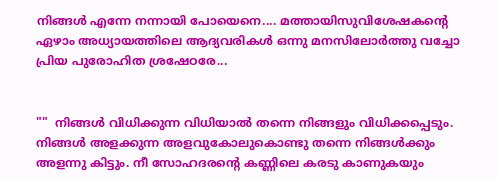നിങ്ങള്‍ എന്നേ നന്നായി പോയെനെ.... മത്തായിസുവിശേഷകന്‍റെ ഏഴാം അധ്യായത്തിലെ ആദ്യവരികള്‍ ഒന്നു മനസിലോര്‍ത്തു വച്ചോ പ്രിയ പുരോഹിത ശ്രഷേഠരേ...


""  നിങ്ങള്‍ വിധിക്കുന്ന വിധിയാല്‍ തന്നെ നിങ്ങളും വിധിക്കപ്പെടും. നിങ്ങള്‍ അളക്കുന്ന അളവുകോലുകൊണ്ടു തന്നെ നിങ്ങള്‍ക്കും അളന്നു കിട്ടും. നീ സോഹദരന്‍റെ കണ്ണിലെ കരടു കാണുകയും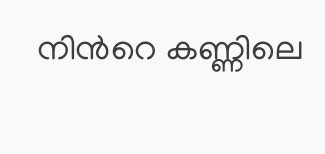നിന്‍റെ കണ്ണിലെ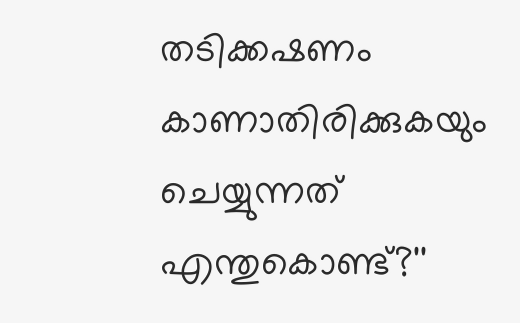തടിക്കഷണം കാണാതിരിക്കുകയും ചെയ്യുന്നത് എന്തുകൊണ്ട്?''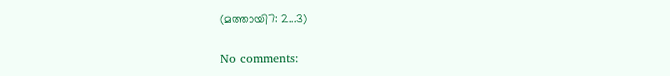(മത്തായി7: 2...3)

No comments: